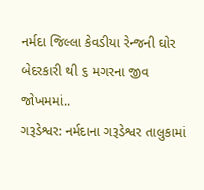નર્મદા જિલ્લા કેવડીયા રેન્જની ઘોર બેદરકારી થી ૬ મગરના જીવ જોખમમાં..
ગરૂડેશ્વર: નર્મદાના ગરૂડેશ્વર તાલુકામાં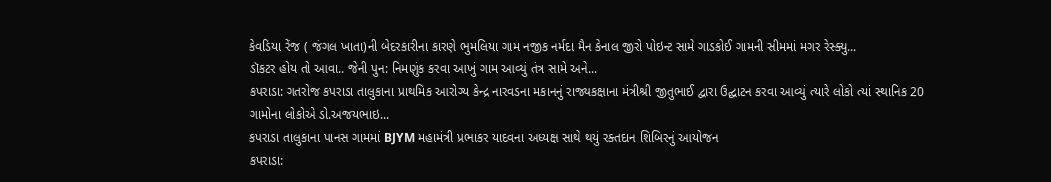કેવડિયા રેંજ ( જંગલ ખાતા)ની બેદરકારીના કારણે ભુમલિયા ગામ નજીક નર્મદા મૈન કેનાલ જીરો પોઇન્ટ સામે ગાડકોઈ ગામની સીમમાં મગર રેસ્ક્યુ...
ડૉકટર હોય તો આવા.. જેની પુન: નિમણુંક કરવા આખું ગામ આવ્યું તંત્ર સામે અને...
કપરાડા: ગતરોજ કપરાડા તાલુકાના પ્રાથમિક આરોગ્ય કેન્દ્ર નારવડના મકાનનું રાજ્યકક્ષાના મંત્રીશ્રી જીતુભાઈ દ્વારા ઉદ્ઘાટન કરવા આવ્યું ત્યારે લોકો ત્યાં સ્થાનિક 20 ગામોના લોકોએ ડો.અજયભાઇ...
કપરાડા તાલુકાના પાનસ ગામમાં BJYM મહામંત્રી પ્રભાકર યાદવના અધ્યક્ષ સાથે થયું રક્તદાન શિબિરનું આયોજન
કપરાડા: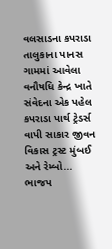વલસાડના કપરાડા તાલુકાના પાનસ ગામમાં આવેલા વનૌષધિ કેન્દ્ર ખાતે સંવેદના એક પહેલ કપરાડા પાર્થ ટ્રેડર્સ વાપી સાકાર જીવન વિકાસ ટ્રસ્ટ મુંબઈ અને રેમ્બો...
ભાજપ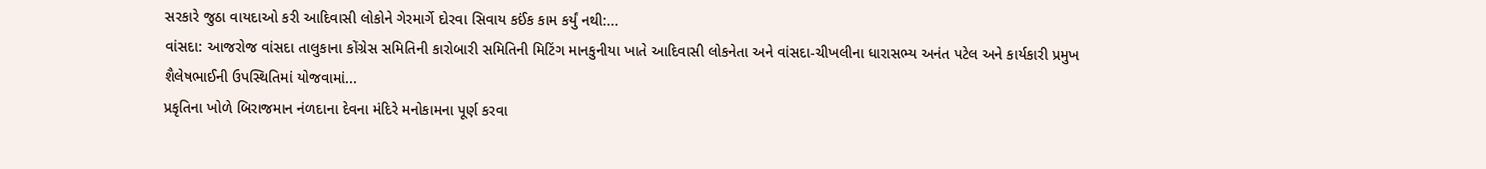સરકારે જુઠા વાયદાઓ કરી આદિવાસી લોકોને ગેરમાર્ગે દોરવા સિવાય કઈંક કામ કર્યું નથી:...
વાંસદા: આજરોજ વાંસદા તાલુકાના કોંગ્રેસ સમિતિની કારોબારી સમિતિની મિટિંગ માનકુનીયા ખાતે આદિવાસી લોકનેતા અને વાંસદા-ચીખલીના ધારાસભ્ય અનંત પટેલ અને કાર્યકારી પ્રમુખ શૈલેષભાઈની ઉપસ્થિતિમાં યોજવામાં...
પ્રકૃતિના ખોળે બિરાજમાન નંળદાના દેવના મંદિરે મનોકામના પૂર્ણ કરવા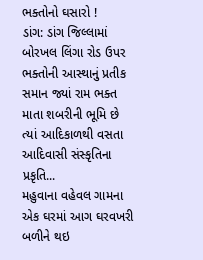ભક્તોનો ઘસારો !
ડાંગ: ડાંગ જિલ્લામાં બોરખલ લિંગા રોડ ઉપર ભક્તોની આસ્થાનું પ્રતીક સમાન જ્યાં રામ ભક્ત માતા શબરીની ભૂમિ છે ત્યાં આદિકાળથી વસતા આદિવાસી સંસ્કૃતિના પ્રકૃતિ...
મહુવાના વહેવલ ગામના એક ઘરમાં આગ ઘરવખરી બળીને થઇ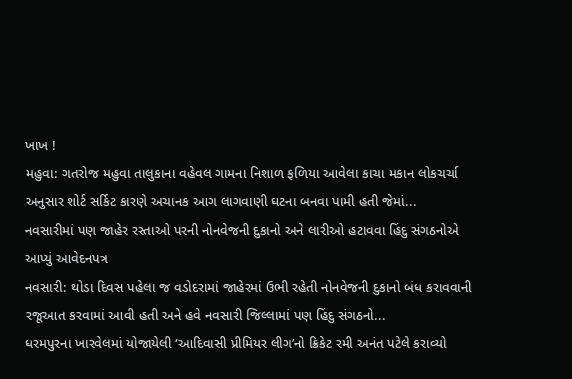ખાખ !
મહુવા: ગતરોજ મહુવા તાલુકાના વહેવલ ગામના નિશાળ ફળિયા આવેલા કાચા મકાન લોકચર્ચા અનુસાર શોર્ટ સર્કિટ કારણે અચાનક આગ લાગવાણી ઘટના બનવા પામી હતી જેમાં...
નવસારીમાં પણ જાહેર રસ્તાઓ પરની નોનવેજની દુકાનો અને લારીઓ હટાવવા હિંદુ સંગઠનોએ આપ્યું આવેદનપત્ર
નવસારી: થોડા દિવસ પહેલા જ વડોદરામાં જાહેરમાં ઉભી રહેતી નોનવેજની દુકાનો બંધ કરાવવાની રજૂઆત કરવામાં આવી હતી અને હવે નવસારી જિલ્લામાં પણ હિંદુ સંગઠનો...
ધરમપુરના ખારવેલમાં યોજાયેલી ‘આદિવાસી પ્રીમિયર લીગ’નો ક્રિકેટ રમી અનંત પટેલે કરાવ્યો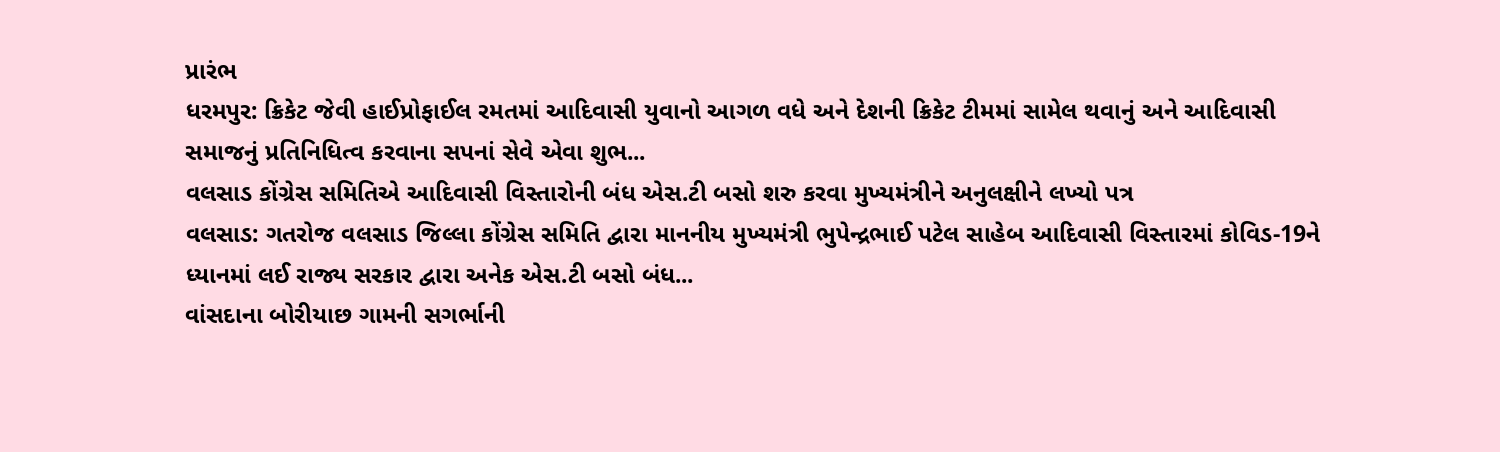પ્રારંભ
ધરમપુર: ક્રિકેટ જેવી હાઈપ્રોફાઈલ રમતમાં આદિવાસી યુવાનો આગળ વધે અને દેશની ક્રિકેટ ટીમમાં સામેલ થવાનું અને આદિવાસી સમાજનું પ્રતિનિધિત્વ કરવાના સપનાં સેવે એવા શુભ...
વલસાડ કોંગ્રેસ સમિતિએ આદિવાસી વિસ્તારોની બંધ એસ.ટી બસો શરુ કરવા મુખ્યમંત્રીને અનુલક્ષીને લખ્યો પત્ર
વલસાડ: ગતરોજ વલસાડ જિલ્લા કોંગ્રેસ સમિતિ દ્વારા માનનીય મુખ્યમંત્રી ભુપેન્દ્રભાઈ પટેલ સાહેબ આદિવાસી વિસ્તારમાં કોવિડ-19ને ધ્યાનમાં લઈ રાજ્ય સરકાર દ્વારા અનેક એસ.ટી બસો બંધ...
વાંસદાના બોરીયાછ ગામની સગર્ભાની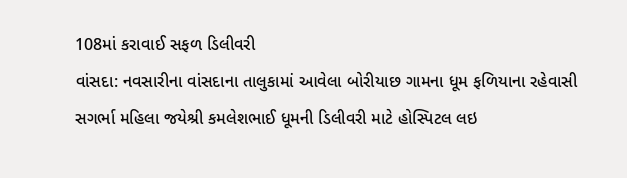108માં કરાવાઈ સફળ ડિલીવરી
વાંસદા: નવસારીના વાંસદાના તાલુકામાં આવેલા બોરીયાછ ગામના ધૂમ ફળિયાના રહેવાસી સગર્ભા મહિલા જયેશ્રી કમલેશભાઈ ધૂમની ડિલીવરી માટે હોસ્પિટલ લઇ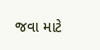જવા માટે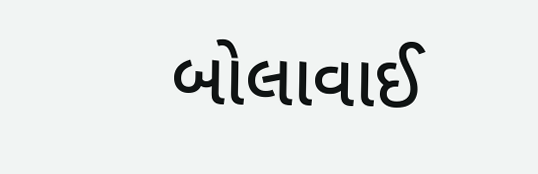બોલાવાઈ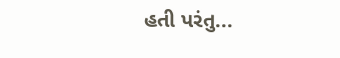હતી પરંતુ...